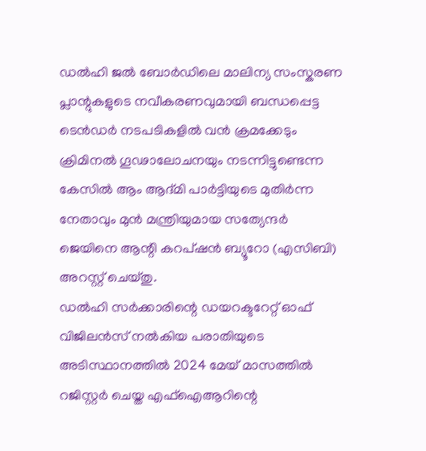ഡൽഹി ജൽ ബോർഡിലെ മാലിന്യ സംസ്കരണ പ്ലാന്റുകളുടെ നവീകരണവുമായി ബന്ധപ്പെട്ട ടെൻഡർ നടപടികളിൽ വൻ ക്രമക്കേടും ക്രിമിനൽ ഗൂഢാലോചനയും നടന്നിട്ടുണ്ടെന്ന കേസിൽ ആം ആദ്മി പാർട്ടിയുടെ മുതിർന്ന നേതാവും മുൻ മന്ത്രിയുമായ സത്യേന്ദർ ജെയിനെ ആന്റി കറപ്ഷൻ ബ്യൂറോ (എസിബി) അറസ്റ്റ് ചെയ്തു.
ഡൽഹി സർക്കാരിന്റെ ഡയറക്ടറേറ്റ് ഓഫ് വിജിലൻസ് നൽകിയ പരാതിയുടെ അടിസ്ഥാനത്തിൽ 2024 മേയ് മാസത്തിൽ റജിസ്റ്റർ ചെയ്ത എഫ്ഐആറിന്റെ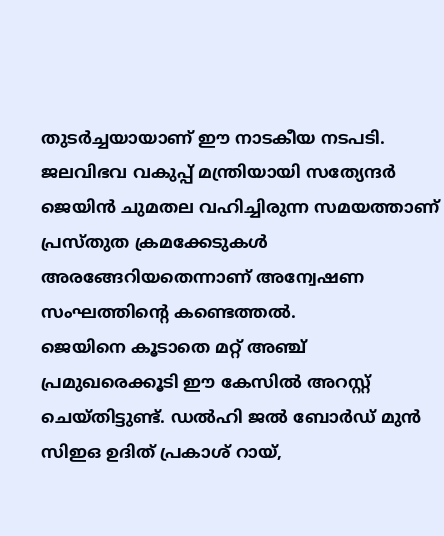തുടർച്ചയായാണ് ഈ നാടകീയ നടപടി. ജലവിഭവ വകുപ്പ് മന്ത്രിയായി സത്യേന്ദർ ജെയിൻ ചുമതല വഹിച്ചിരുന്ന സമയത്താണ് പ്രസ്തുത ക്രമക്കേടുകൾ അരങ്ങേറിയതെന്നാണ് അന്വേഷണ സംഘത്തിന്റെ കണ്ടെത്തൽ.
ജെയിനെ കൂടാതെ മറ്റ് അഞ്ച് പ്രമുഖരെക്കൂടി ഈ കേസിൽ അറസ്റ്റ് ചെയ്തിട്ടുണ്ട്. ഡൽഹി ജൽ ബോർഡ് മുൻ സിഇഒ ഉദിത് പ്രകാശ് റായ്,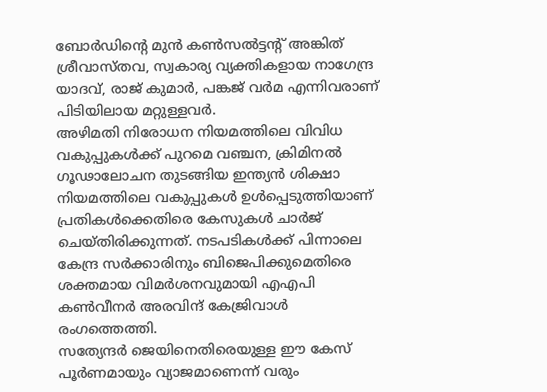ബോർഡിന്റെ മുൻ കൺസൽട്ടന്റ് അങ്കിത് ശ്രീവാസ്തവ, സ്വകാര്യ വ്യക്തികളായ നാഗേന്ദ്ര യാദവ്, രാജ് കുമാർ, പങ്കജ് വർമ എന്നിവരാണ് പിടിയിലായ മറ്റുള്ളവർ.
അഴിമതി നിരോധന നിയമത്തിലെ വിവിധ വകുപ്പുകൾക്ക് പുറമെ വഞ്ചന, ക്രിമിനൽ ഗൂഢാലോചന തുടങ്ങിയ ഇന്ത്യൻ ശിക്ഷാ നിയമത്തിലെ വകുപ്പുകൾ ഉൾപ്പെടുത്തിയാണ് പ്രതികൾക്കെതിരെ കേസുകൾ ചാർജ് ചെയ്തിരിക്കുന്നത്. നടപടികൾക്ക് പിന്നാലെ കേന്ദ്ര സർക്കാരിനും ബിജെപിക്കുമെതിരെ ശക്തമായ വിമർശനവുമായി എഎപി കൺവീനർ അരവിന്ദ് കേജ്രിവാൾ രംഗത്തെത്തി.
സത്യേന്ദർ ജെയിനെതിരെയുള്ള ഈ കേസ് പൂർണമായും വ്യാജമാണെന്ന് വരും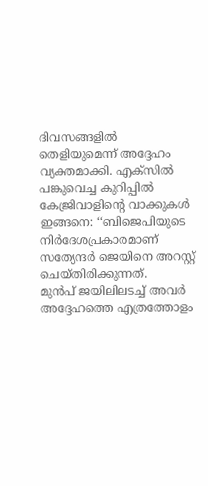ദിവസങ്ങളിൽ തെളിയുമെന്ന് അദ്ദേഹം വ്യക്തമാക്കി. എക്സിൽ പങ്കുവെച്ച കുറിപ്പിൽ കേജ്രിവാളിന്റെ വാക്കുകൾ ഇങ്ങനെ: ‘‘ബിജെപിയുടെ നിർദേശപ്രകാരമാണ് സത്യേന്ദർ ജെയിനെ അറസ്റ്റ് ചെയ്തിരിക്കുന്നത്.
മുൻപ് ജയിലിലടച്ച് അവർ അദ്ദേഹത്തെ എത്രത്തോളം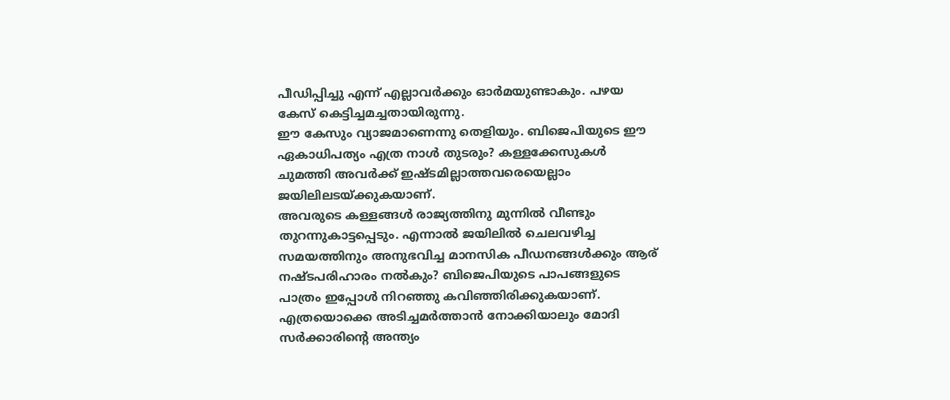പീഡിപ്പിച്ചു എന്ന് എല്ലാവർക്കും ഓർമയുണ്ടാകും. പഴയ കേസ് കെട്ടിച്ചമച്ചതായിരുന്നു.
ഈ കേസും വ്യാജമാണെന്നു തെളിയും. ബിജെപിയുടെ ഈ ഏകാധിപത്യം എത്ര നാൾ തുടരും? കള്ളക്കേസുകൾ ചുമത്തി അവർക്ക് ഇഷ്ടമില്ലാത്തവരെയെല്ലാം ജയിലിലടയ്ക്കുകയാണ്.
അവരുടെ കള്ളങ്ങൾ രാജ്യത്തിനു മുന്നിൽ വീണ്ടും തുറന്നുകാട്ടപ്പെടും. എന്നാൽ ജയിലിൽ ചെലവഴിച്ച സമയത്തിനും അനുഭവിച്ച മാനസിക പീഡനങ്ങൾക്കും ആര് നഷ്ടപരിഹാരം നൽകും? ബിജെപിയുടെ പാപങ്ങളുടെ പാത്രം ഇപ്പോൾ നിറഞ്ഞു കവിഞ്ഞിരിക്കുകയാണ്.
എത്രയൊക്കെ അടിച്ചമർത്താൻ നോക്കിയാലും മോദി സർക്കാരിന്റെ അന്ത്യം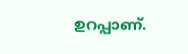ഉറപ്പാണ്.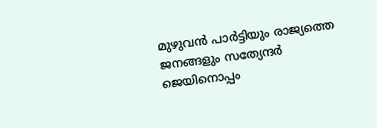മുഴുവൻ പാർട്ടിയും രാജ്യത്തെ ജനങ്ങളും സത്യേന്ദർ ജെയിനൊപ്പം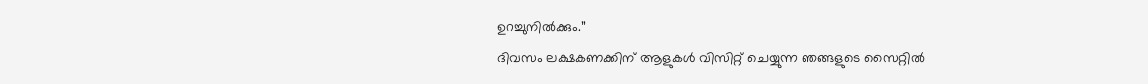ഉറച്ചുനിൽക്കും.’’
ദിവസം ലക്ഷകണക്കിന് ആളുകൾ വിസിറ്റ് ചെയ്യുന്ന ഞങ്ങളുടെ സൈറ്റിൽ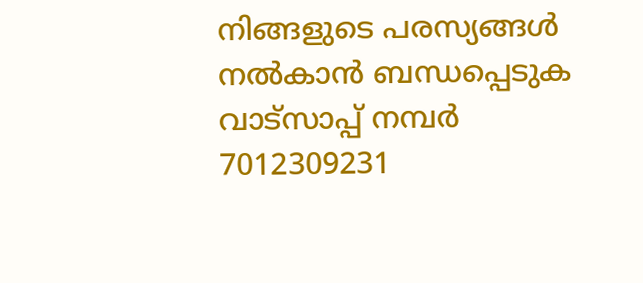നിങ്ങളുടെ പരസ്യങ്ങൾ നൽകാൻ ബന്ധപ്പെടുക വാട്സാപ്പ് നമ്പർ 7012309231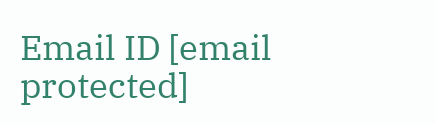Email ID [email protected]